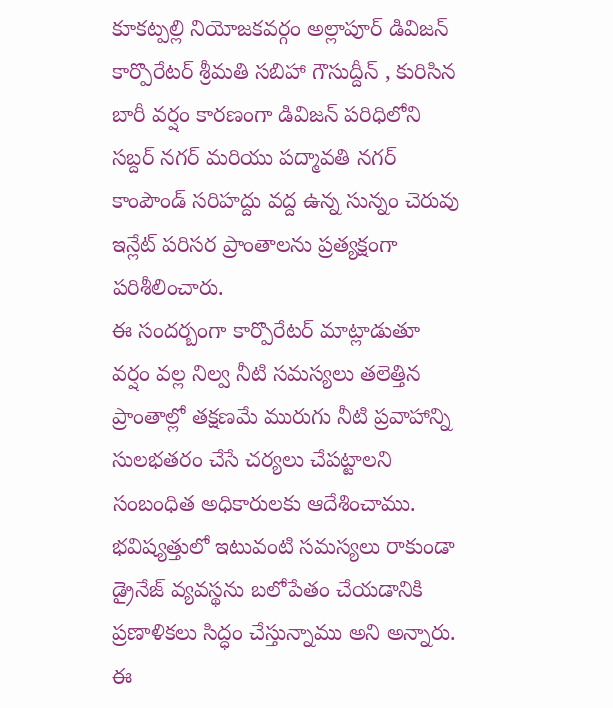కూకట్పల్లి నియోజకవర్గం అల్లాపూర్ డివిజన్ కార్పొరేటర్ శ్రీమతి సబిహా గౌసుద్దీన్ , కురిసిన బారీ వర్షం కారణంగా డివిజన్ పరిధిలోని సబ్దర్ నగర్ మరియు పద్మావతి నగర్ కాంపౌండ్ సరిహద్దు వద్ద ఉన్న సున్నం చెరువు ఇన్లేట్ పరిసర ప్రాంతాలను ప్రత్యక్షంగా పరిశీలించారు.
ఈ సందర్బంగా కార్పొరేటర్ మాట్లాడుతూ వర్షం వల్ల నిల్వ నీటి సమస్యలు తలెత్తిన ప్రాంతాల్లో తక్షణమే మురుగు నీటి ప్రవాహాన్ని సులభతరం చేసే చర్యలు చేపట్టాలని సంబంధిత అధికారులకు ఆదేశించాము. భవిష్యత్తులో ఇటువంటి సమస్యలు రాకుండా డ్రైనేజ్ వ్యవస్థను బలోపేతం చేయడానికి ప్రణాళికలు సిద్ధం చేస్తున్నాము అని అన్నారు.
ఈ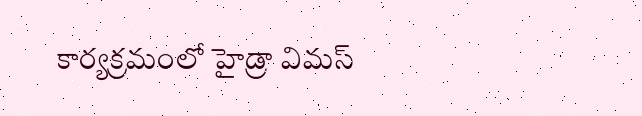కార్యక్రమంలో హైడ్రా విమస్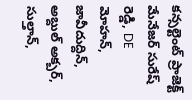కన్సల్టెంట్ ప్రాజెక్ట్ మేనేజర్ సురేష్ రెడ్డి, DE మోహన్, జావీదుద్దిన్, అబ్దుల్ అక్బర్, సుల్తాన్,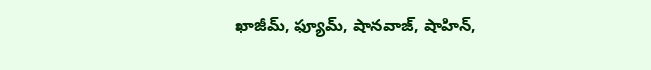ఖాజీమ్, ఫ్యూమ్, షానవాజ్, షాహిన్,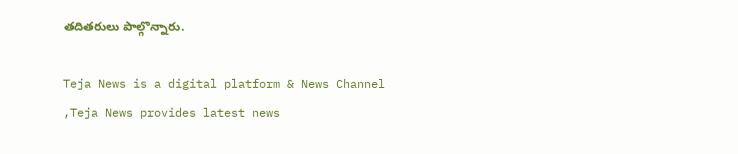తదితరులు పాల్గొన్నారు.

Teja News is a digital platform & News Channel ,Teja News provides latest news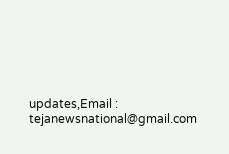updates,Email : tejanewsnational@gmail.com